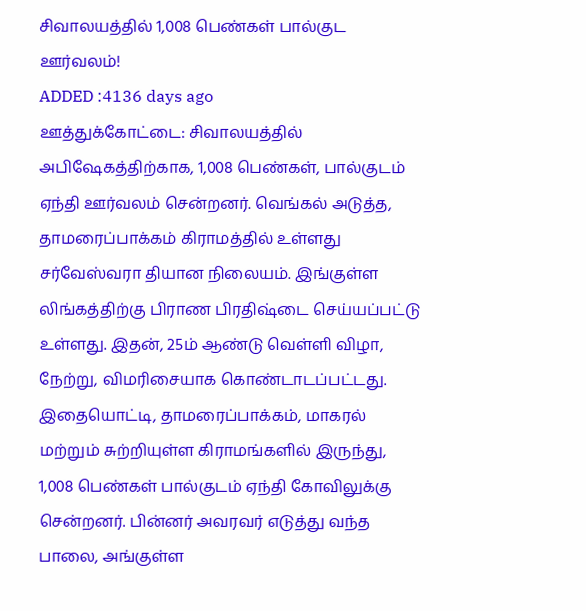சிவாலயத்தில் 1,008 பெண்கள் பால்குட ஊர்வலம்!
ADDED :4136 days ago
ஊத்துக்கோட்டை: சிவாலயத்தில் அபிஷேகத்திற்காக, 1,008 பெண்கள், பால்குடம் ஏந்தி ஊர்வலம் சென்றனர். வெங்கல் அடுத்த, தாமரைப்பாக்கம் கிராமத்தில் உள்ளது சர்வேஸ்வரா தியான நிலையம். இங்குள்ள லிங்கத்திற்கு பிராண பிரதிஷ்டை செய்யப்பட்டு உள்ளது. இதன், 25ம் ஆண்டு வெள்ளி விழா, நேற்று, விமரிசையாக கொண்டாடப்பட்டது. இதையொட்டி, தாமரைப்பாக்கம், மாகரல் மற்றும் சுற்றியுள்ள கிராமங்களில் இருந்து, 1,008 பெண்கள் பால்குடம் ஏந்தி கோவிலுக்கு சென்றனர். பின்னர் அவரவர் எடுத்து வந்த பாலை, அங்குள்ள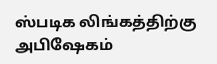ஸ்படிக லிங்கத்திற்கு அபிஷேகம்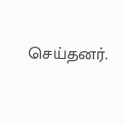செய்தனர்.